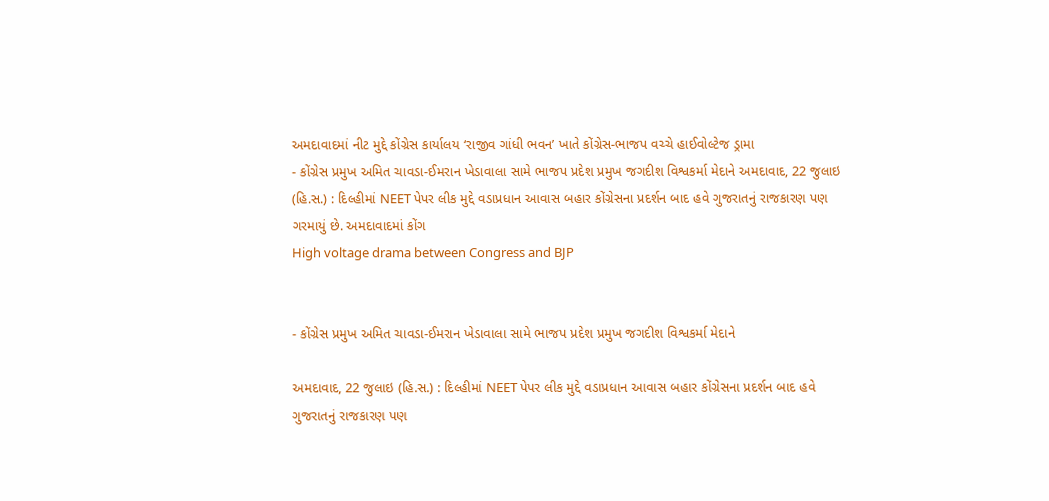અમદાવાદમાં નીટ મુદ્દે કોંગ્રેસ કાર્યાલય ‘રાજીવ ગાંધી ભવન’ ખાતે કોંગ્રેસ-ભાજપ વચ્ચે હાઈવોલ્ટેજ ડ્રામા
- કોંગ્રેસ પ્રમુખ અમિત ચાવડા-ઈમરાન ખેડાવાલા સામે ભાજપ પ્રદેશ પ્રમુખ જગદીશ વિશ્વકર્મા મેદાને અમદાવાદ, 22 જુલાઇ (હિ.સ.) : દિલ્હીમાં NEET પેપર લીક મુદ્દે વડાપ્રધાન આવાસ બહાર કોંગ્રેસના પ્રદર્શન બાદ હવે ગુજરાતનું રાજકારણ પણ ગરમાયું છે. અમદાવાદમાં કોંગ
High voltage drama between Congress and BJP


- કોંગ્રેસ પ્રમુખ અમિત ચાવડા-ઈમરાન ખેડાવાલા સામે ભાજપ પ્રદેશ પ્રમુખ જગદીશ વિશ્વકર્મા મેદાને

અમદાવાદ, 22 જુલાઇ (હિ.સ.) : દિલ્હીમાં NEET પેપર લીક મુદ્દે વડાપ્રધાન આવાસ બહાર કોંગ્રેસના પ્રદર્શન બાદ હવે ગુજરાતનું રાજકારણ પણ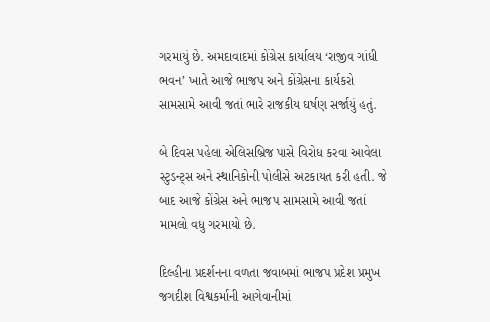ગરમાયું છે. અમદાવાદમાં કોંગ્રેસ કાર્યાલય ‘રાજીવ ગાંધી ભવન’ ખાતે આજે ભાજપ અને કોંગ્રેસના કાર્યકરો સામસામે આવી જતાં ભારે રાજકીય ઘર્ષણ સર્જાયું હતું.

બે દિવસ પહેલા એલિસબ્રિજ પાસે વિરોધ કરવા આવેલા સ્ટુડન્ટ્સ અને સ્થાનિકોની પોલીસે અટકાયત કરી હતી. જે બાદ આજે કોંગ્રેસ અને ભાજપ સામસામે આવી જતાં મામલો વધુ ગરમાયો છે.

દિલ્હીના પ્રદર્શનના વળતા જવાબમાં ભાજપ પ્રદેશ પ્રમુખ જગદીશ વિશ્વકર્માની આગેવાનીમાં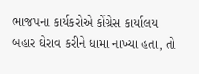ભાજપના કાર્યકરોએ કોંગ્રેસ કાર્યાલય બહાર ઘેરાવ કરીને ધામા નાખ્યા હતા, તો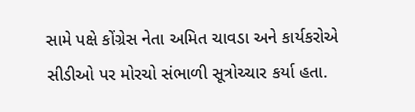સામે પક્ષે કોંગ્રેસ નેતા અમિત ચાવડા અને કાર્યકરોએ સીડીઓ પર મોરચો સંભાળી સૂત્રોચ્ચાર કર્યા હતા.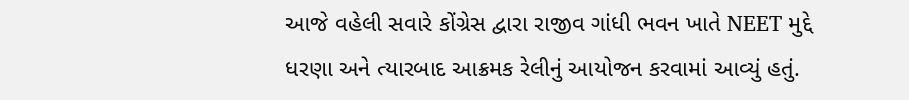આજે વહેલી સવારે કોંગ્રેસ દ્વારા રાજીવ ગાંધી ભવન ખાતે NEET મુદ્દે ધરણા અને ત્યારબાદ આક્રમક રેલીનું આયોજન કરવામાં આવ્યું હતું.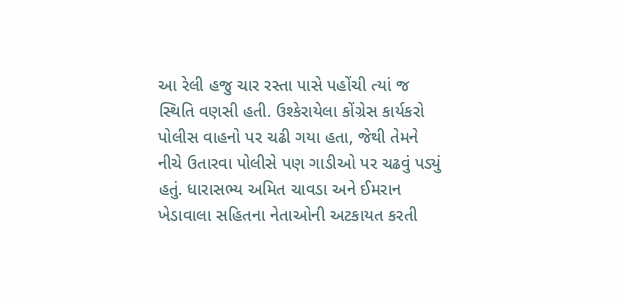આ રેલી હજુ ચાર રસ્તા પાસે પહોંચી ત્યાં જ સ્થિતિ વણસી હતી. ઉશ્કેરાયેલા કોંગ્રેસ કાર્યકરો પોલીસ વાહનો પર ચઢી ગયા હતા, જેથી તેમને નીચે ઉતારવા પોલીસે પણ ગાડીઓ પર ચઢવું પડ્યું હતું. ધારાસભ્ય અમિત ચાવડા અને ઈમરાન ખેડાવાલા સહિતના નેતાઓની અટકાયત કરતી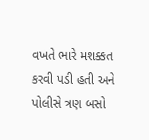વખતે ભારે મશક્કત કરવી પડી હતી અને પોલીસે ત્રણ બસો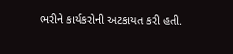ભરીને કાર્યકરોની અટકાયત કરી હતી.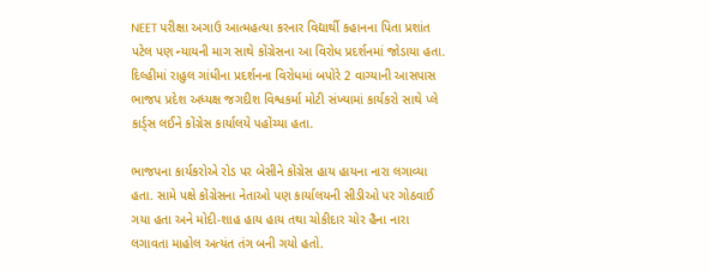NEET પરીક્ષા અગાઉ આત્મહત્યા કરનાર વિદ્યાર્થી કહાનના પિતા પ્રશાંત પટેલ પણ ન્યાયની માગ સાથે કોંગ્રેસના આ વિરોધ પ્રદર્શનમાં જોડાયા હતા. દિલ્હીમાં રાહુલ ગાંધીના પ્રદર્શનના વિરોધમાં બપોરે 2 વાગ્યાની આસપાસ ભાજપ પ્રદેશ અધ્યક્ષ જગદીશ વિશ્વકર્મા મોટી સંખ્યામાં કાર્યકરો સાથે પ્લે કાર્ડ્સ લઈને કોંગ્રેસ કાર્યાલયે પહોંચ્યા હતા.

ભાજપના કાર્યકરોએ રોડ પર બેસીને કોંગ્રેસ હાય હાયના નારા લગાવ્યા હતા. સામે પક્ષે કોંગ્રેસના નેતાઓ પણ કાર્યાલયની સીડીઓ પર ગોઠવાઈ ગયા હતા અને મોદી-શાહ હાય હાય તથા ચોકીદાર ચોર હૈના નારા લગાવતા માહોલ અત્યંત તંગ બની ગયો હતો.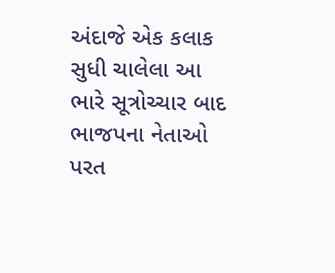અંદાજે એક કલાક સુધી ચાલેલા આ ભારે સૂત્રોચ્ચાર બાદ ભાજપના નેતાઓ પરત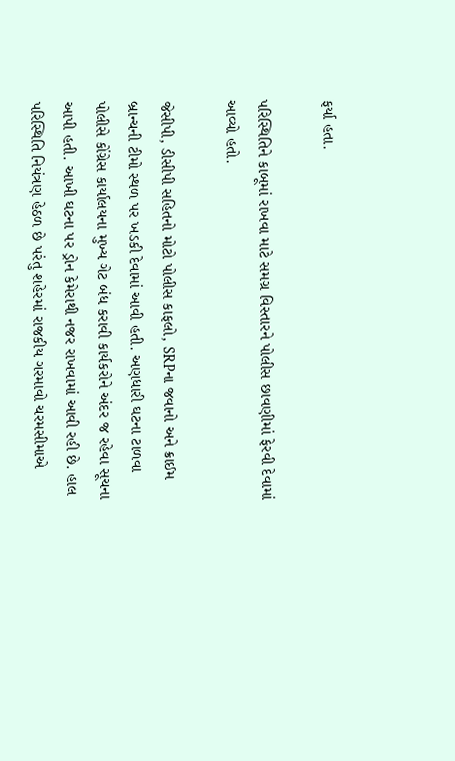ફર્યા હતા.

પરિસ્થિતિને કાબૂમાં રાખવા માટે સમગ્ર વિસ્તારને પોલીસ છાવણીમાં ફેરવી દેવામાં આવ્યો હતો.

જેસીપી, ડીસીપી સહિતનો મોટો પોલીસ કાફલો, SRPના જવાનો અને ક્રાઈમ બ્રાન્ચની ટીમો સ્થળ પર ખડકી દેવામાં આવી હતી. અણધારી ઘટના ટાળવા પોલીસે કોંગ્રેસ કાર્યાલયના મુખ્ય ગેટ બંધ કરાવી કાર્યકરોને અંદર જ રહેવા સૂચના આપી હતી. આખી ઘટના પર ડ્રોન કેમેરાથી નજર રાખવામાં આવી રહી છે. હાલ પરિસ્થિતિ નિયંત્રણ હેઠળ છે પરંતુ શહેરમાં રાજકીય ગરમાવો ચરમસીમાએ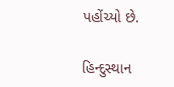પહોંચ્યો છે.

હિન્દુસ્થાન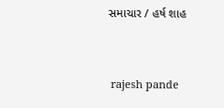સમાચાર / હર્ષ શાહ


 rajesh pande